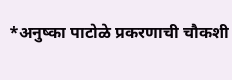*अनुष्का पाटोळे प्रकरणाची चौकशी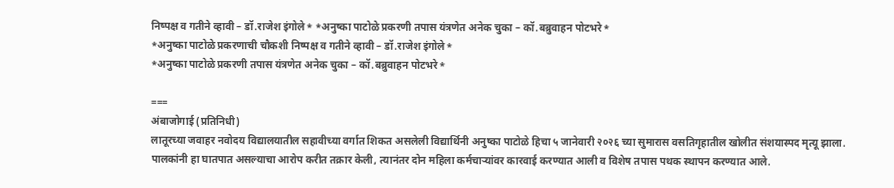निष्पक्ष व गतीने व्हावी – डॉ.राजेश इंगोले* *अनुष्का पाटोळे प्रकरणी तपास यंत्रणेत अनेक चुका – कॉ.बब्रुवाहन पोटभरे*
*अनुष्का पाटोळे प्रकरणाची चौकशी निष्पक्ष व गतीने व्हावी – डॉ.राजेश इंगोले*
*अनुष्का पाटोळे प्रकरणी तपास यंत्रणेत अनेक चुका – कॉ.बब्रुवाहन पोटभरे*

===
अंबाजोगाई (प्रतिनिधी)
लातूरच्या जवाहर नवोदय विद्यालयातील सहावीच्या वर्गात शिकत असलेली विद्यार्थिनी अनुष्का पाटोळे हिचा ५ जानेवारी २०२६ च्या सुमारास वसतिगृहातील खोलीत संशयास्पद मृत्यू झाला. पालकांनी हा घातपात असल्याचा आरोप करीत तक्रार केली, त्यानंतर दोन महिला कर्मचाऱ्यांवर कारवाई करण्यात आली व विशेष तपास पथक स्थापन करण्यात आले.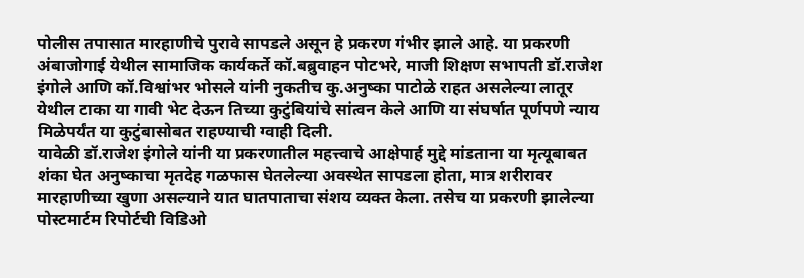पोलीस तपासात मारहाणीचे पुरावे सापडले असून हे प्रकरण गंभीर झाले आहे. या प्रकरणी अंबाजोगाई येथील सामाजिक कार्यकर्ते कॉ.बब्रुवाहन पोटभरे, माजी शिक्षण सभापती डॉ.राजेश इंगोले आणि कॉ.विश्वांभर भोसले यांनी नुकतीच कु.अनुष्का पाटोळे राहत असलेल्या लातूर येथील टाका या गावी भेट देऊन तिच्या कुटुंबियांचे सांत्वन केले आणि या संघर्षात पूर्णपणे न्याय मिळेपर्यंत या कुटुंबासोबत राहण्याची ग्वाही दिली.
यावेळी डॉ.राजेश इंगोले यांनी या प्रकरणातील महत्त्वाचे आक्षेपार्ह मुद्दे मांडताना या मृत्यूबाबत शंका घेत अनुष्काचा मृतदेह गळफास घेतलेल्या अवस्थेत सापडला होता, मात्र शरीरावर मारहाणीच्या खुणा असल्याने यात घातपाताचा संशय व्यक्त केला. तसेच या प्रकरणी झालेल्या पोस्टमार्टम रिपोर्टची विडिओ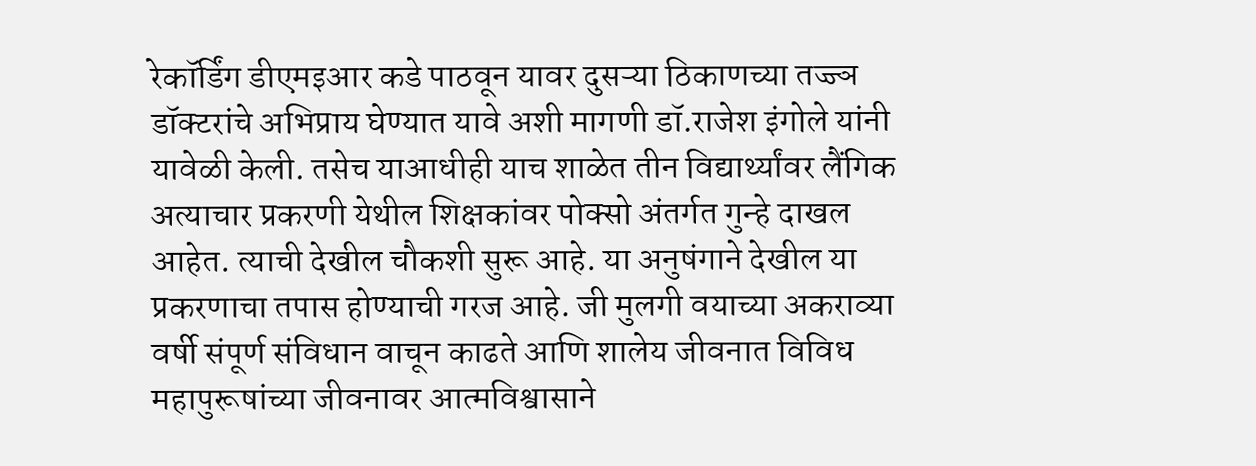रेकॉर्डिंग डीएमइआर कडे पाठवून यावर दुसऱ्या ठिकाणच्या तज्ज्ञ डॉक्टरांचे अभिप्राय घेण्यात यावे अशी मागणी डॉ.राजेश इंगोले यांनी यावेळी केली. तसेच याआधीही याच शाळेत तीन विद्यार्थ्यांवर लैंगिक अत्याचार प्रकरणी येथील शिक्षकांवर पोक्सो अंतर्गत गुन्हे दाखल आहेत. त्याची देखील चौकशी सुरू आहे. या अनुषंगाने देखील या प्रकरणाचा तपास होण्याची गरज आहे. जी मुलगी वयाच्या अकराव्या वर्षी संपूर्ण संविधान वाचून काढते आणि शालेय जीवनात विविध महापुरूषांच्या जीवनावर आत्मविश्वासाने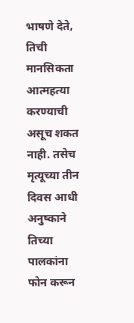भाषणे देते, तिची मानसिकता आत्महत्या करण्याची असूच शकत नाही. तसेच मृत्यूच्या तीन दिवस आधी अनुष्काने तिच्या पालकांना फोन करून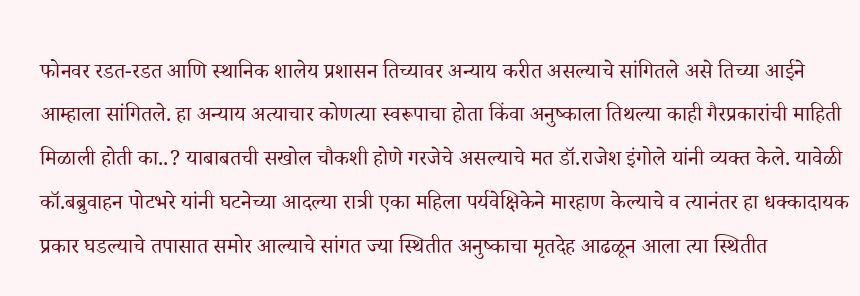फोनवर रडत-रडत आणि स्थानिक शालेय प्रशासन तिच्यावर अन्याय करीत असल्याचे सांगितले असे तिच्या आईने आम्हाला सांगितले. हा अन्याय अत्याचार कोणत्या स्वरूपाचा होता किंवा अनुष्काला तिथल्या काही गैरप्रकारांची माहिती मिळाली होती का..? याबाबतची सखोल चौकशी होणे गरजेचे असल्याचे मत डॉ.राजेश इंगोले यांनी व्यक्त केले. यावेळी कॉ.बब्रुवाहन पोटभरे यांनी घटनेच्या आदल्या रात्री एका महिला पर्यवेक्षिकेने मारहाण केल्याचे व त्यानंतर हा धक्कादायक प्रकार घडल्याचे तपासात समोर आल्याचे सांगत ज्या स्थितीत अनुष्काचा मृतदेह आढळून आला त्या स्थितीत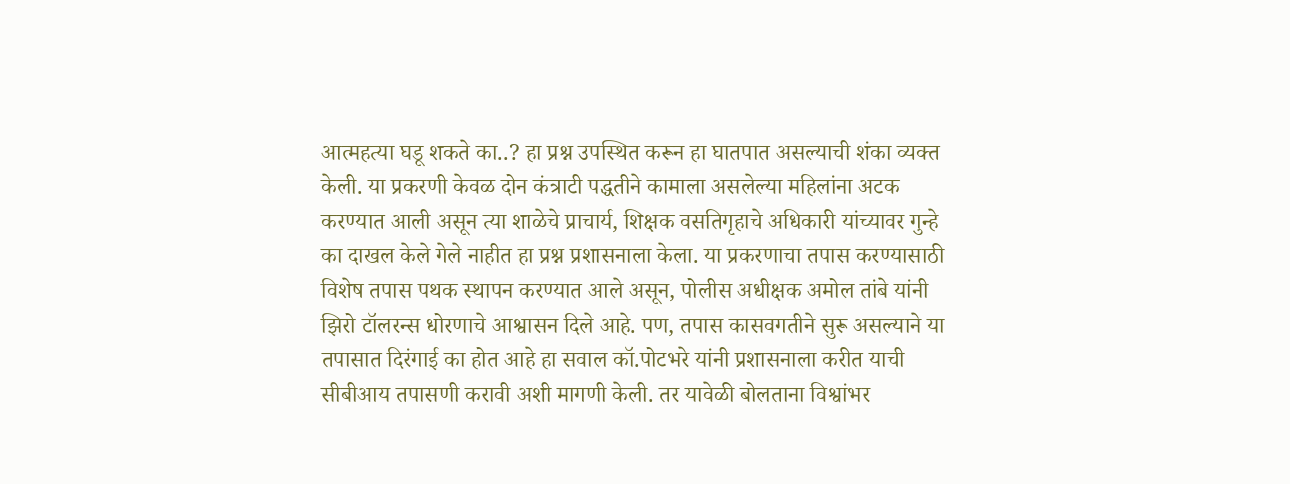आत्महत्या घडू शकते का..? हा प्रश्न उपस्थित करून हा घातपात असल्याची शंका व्यक्त केली. या प्रकरणी केवळ दोन कंत्राटी पद्धतीने कामाला असलेल्या महिलांना अटक करण्यात आली असून त्या शाळेचे प्राचार्य, शिक्षक वसतिगृहाचे अधिकारी यांच्यावर गुन्हे का दाखल केले गेले नाहीत हा प्रश्न प्रशासनाला केला. या प्रकरणाचा तपास करण्यासाठी विशेष तपास पथक स्थापन करण्यात आले असून, पोलीस अधीक्षक अमोल तांबे यांनी झिरो टॉलरन्स धोरणाचे आश्वासन दिले आहे. पण, तपास कासवगतीने सुरू असल्याने या तपासात दिरंगाई का होत आहे हा सवाल कॉ.पोटभरे यांनी प्रशासनाला करीत याची सीबीआय तपासणी करावी अशी मागणी केली. तर यावेळी बोलताना विश्वांभर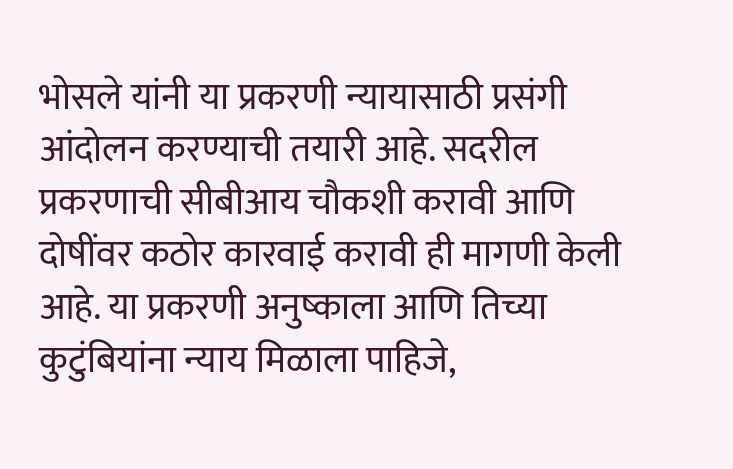भोसले यांनी या प्रकरणी न्यायासाठी प्रसंगी आंदोलन करण्याची तयारी आहे. सदरील प्रकरणाची सीबीआय चौकशी करावी आणि दोषींवर कठोर कारवाई करावी ही मागणी केली आहे. या प्रकरणी अनुष्काला आणि तिच्या कुटुंबियांना न्याय मिळाला पाहिजे,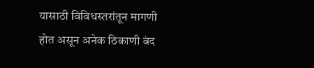यासाठी विविधस्तरांतून मागणी होत असून अनेक ठिकाणी बंद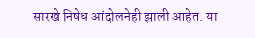सारखे निषेध आंदोलनेही झाली आहेत. या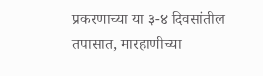प्रकरणाच्या या ३-४ दिवसांतील तपासात, मारहाणीच्या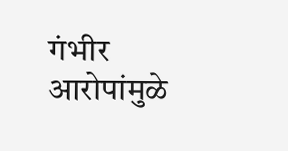गंभीर आरोपांमुळे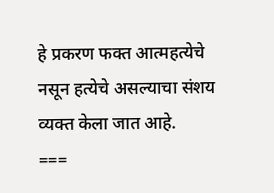हे प्रकरण फक्त आत्महत्येचे नसून हत्येचे असल्याचा संशय व्यक्त केला जात आहे.
===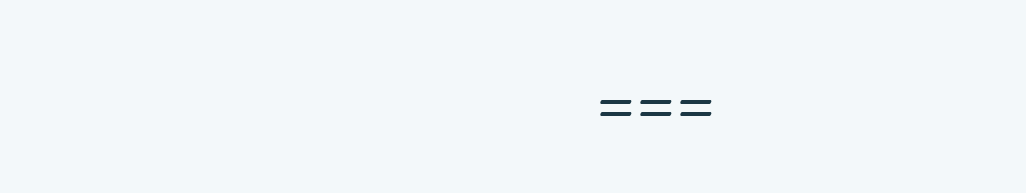===